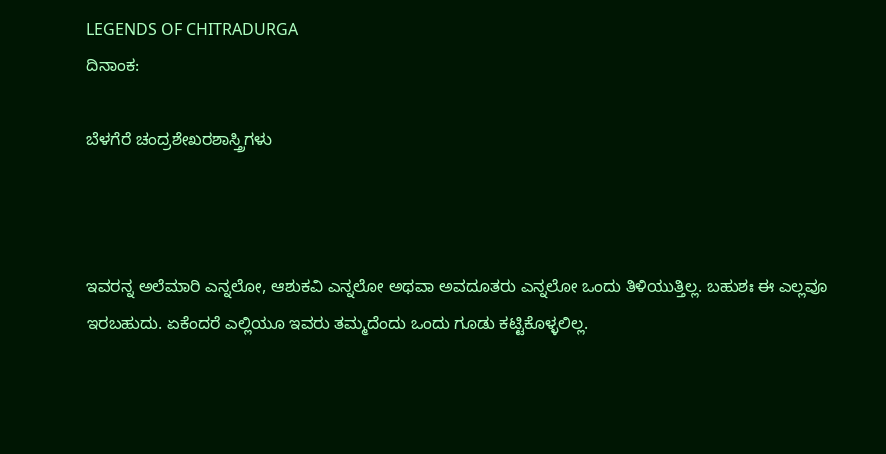LEGENDS OF CHITRADURGA
ದಿನಾಂಕ:

ಬೆಳಗೆರೆ ಚಂದ್ರಶೇಖರಶಾಸ್ತ್ರಿಗಳು



ಇವರನ್ನ ಅಲೆಮಾರಿ ಎನ್ನಲೋ, ಆಶುಕವಿ ಎನ್ನಲೋ ಅಥವಾ ಅವದೂತರು ಎನ್ನಲೋ ಒಂದು ತಿಳಿಯುತ್ತಿಲ್ಲ. ಬಹುಶಃ ಈ ಎಲ್ಲವೂ ಇರಬಹುದು. ಏಕೆಂದರೆ ಎಲ್ಲಿಯೂ ಇವರು ತಮ್ಮದೆಂದು ಒಂದು ಗೂಡು ಕಟ್ಟಿಕೊಳ್ಳಲಿಲ್ಲ.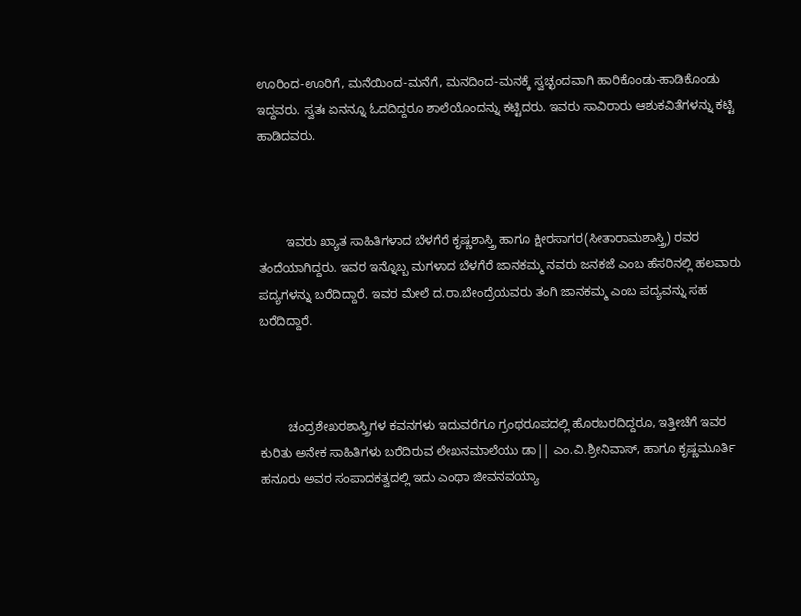ಊರಿಂದ-ಊರಿಗೆ, ಮನೆಯಿಂದ-ಮನೆಗೆ, ಮನದಿಂದ-ಮನಕ್ಕೆ ಸ್ವಚ್ಛಂದವಾಗಿ ಹಾರಿಕೊಂಡು-ಹಾಡಿಕೊಂಡು ಇದ್ದವರು. ಸ್ವತಃ ಏನನ್ನೂ ಓದದಿದ್ದರೂ ಶಾಲೆಯೊಂದನ್ನು ಕಟ್ಟಿದರು. ಇವರು ಸಾವಿರಾರು ಆಶುಕವಿತೆಗಳನ್ನು ಕಟ್ಟಿ ಹಾಡಿದವರು.



        ಇವರು ಖ್ಯಾತ ಸಾಹಿತಿಗಳಾದ ಬೆಳಗೆರೆ ಕೃಷ್ಣಶಾಸ್ತ್ರಿ ಹಾಗೂ ಕ್ಷೀರಸಾಗರ(ಸೀತಾರಾಮಶಾಸ್ತ್ರಿ) ರವರ ತಂದೆಯಾಗಿದ್ದರು. ಇವರ ಇನ್ನೊಬ್ಬ ಮಗಳಾದ ಬೆಳಗೆರೆ ಜಾನಕಮ್ಮ ನವರು ಜನಕಜೆ ಎಂಬ ಹೆಸರಿನಲ್ಲಿ ಹಲವಾರು ಪದ್ಯಗಳನ್ನು ಬರೆದಿದ್ದಾರೆ. ಇವರ ಮೇಲೆ ದ.ರಾ.ಬೇಂದ್ರೆಯವರು ತಂಗಿ ಜಾನಕಮ್ಮ ಎಂಬ ಪದ್ಯವನ್ನು ಸಹ ಬರೆದಿದ್ದಾರೆ.



        ಚಂದ್ರಶೇಖರಶಾಸ್ತ್ರಿಗಳ ಕವನಗಳು ಇದುವರೆಗೂ ಗ್ರಂಥರೂಪದಲ್ಲಿ ಹೊರಬರದಿದ್ದರೂ, ಇತ್ತೀಚೆಗೆ ಇವರ ಕುರಿತು ಅನೇಕ ಸಾಹಿತಿಗಳು ಬರೆದಿರುವ ಲೇಖನಮಾಲೆಯು ಡಾ|| ಎಂ.ವಿ.ಶ್ರೀನಿವಾಸ್, ಹಾಗೂ ಕೃಷ್ಣಮೂರ್ತಿ ಹನೂರು ಅವರ ಸಂಪಾದಕತ್ವದಲ್ಲಿ ಇದು ಎಂಥಾ ಜೀವನವಯ್ಯಾ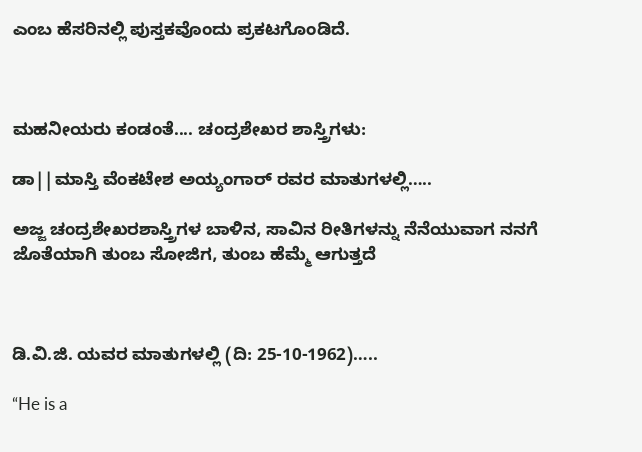ಎಂಬ ಹೆಸರಿನಲ್ಲಿ ಪುಸ್ತಕವೊಂದು ಪ್ರಕಟಗೊಂಡಿದೆ.



ಮಹನೀಯರು ಕಂಡಂತೆ.... ಚಂದ್ರಶೇಖರ ಶಾಸ್ತ್ರಿಗಳು:

ಡಾ||ಮಾಸ್ತಿ ವೆಂಕಟೇಶ ಅಯ್ಯಂಗಾರ್ ರವರ ಮಾತುಗಳಲ್ಲಿ…..

ಅಜ್ಜ ಚಂದ್ರಶೇಖರಶಾಸ್ತ್ರಿಗಳ ಬಾಳಿನ, ಸಾವಿನ ರೀತಿಗಳನ್ನು ನೆನೆಯುವಾಗ ನನಗೆ ಜೊತೆಯಾಗಿ ತುಂಬ ಸೋಜಿಗ, ತುಂಬ ಹೆಮ್ಮೆ ಆಗುತ್ತದೆ



ಡಿ.ವಿ.ಜಿ. ಯವರ ಮಾತುಗಳಲ್ಲಿ (ದಿ: 25-10-1962)…..

“He is a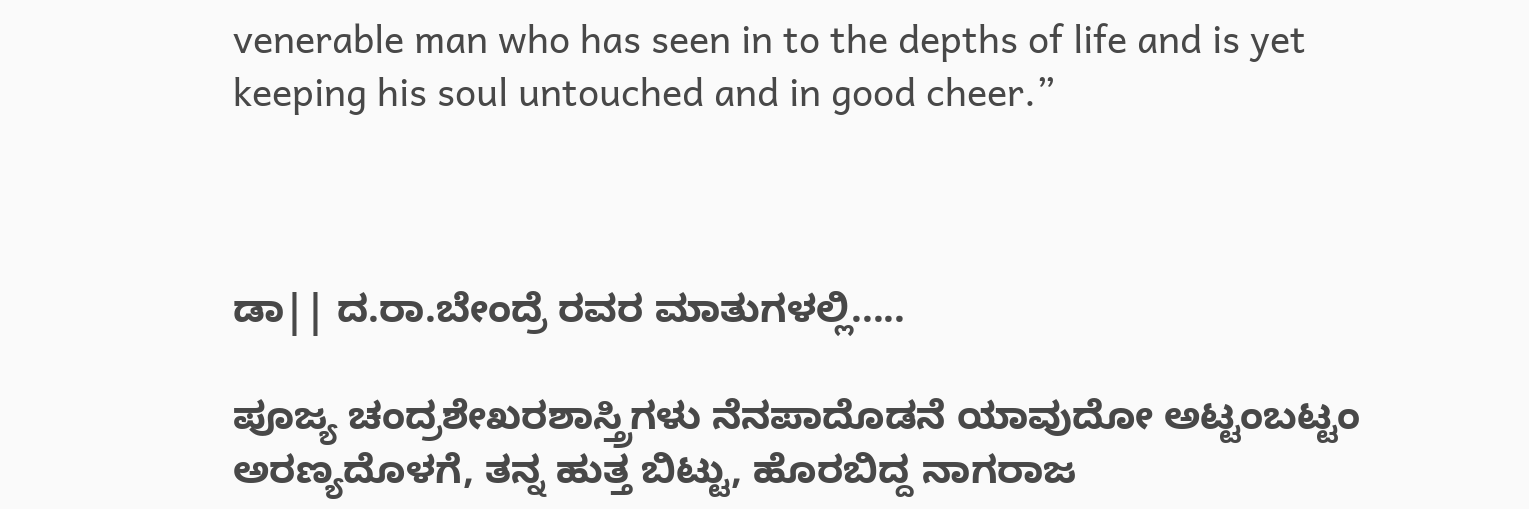venerable man who has seen in to the depths of life and is yet keeping his soul untouched and in good cheer.”



ಡಾ|| ದ.ರಾ.ಬೇಂದ್ರೆ ರವರ ಮಾತುಗಳಲ್ಲಿ.....

ಪೂಜ್ಯ ಚಂದ್ರಶೇಖರಶಾಸ್ತ್ರಿಗಳು ನೆನಪಾದೊಡನೆ ಯಾವುದೋ ಅಟ್ಟಂಬಟ್ಟಂ ಅರಣ್ಯದೊಳಗೆ, ತನ್ನ ಹುತ್ತ ಬಿಟ್ಟು, ಹೊರಬಿದ್ದ ನಾಗರಾಜ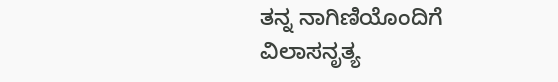ತನ್ನ ನಾಗಿಣಿಯೊಂದಿಗೆ ವಿಲಾಸನೃತ್ಯ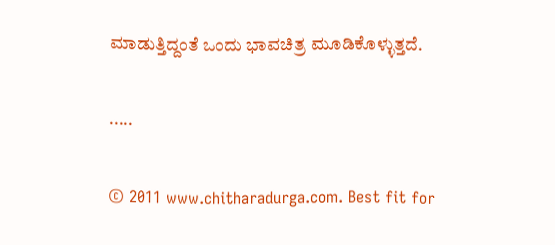ಮಾಡುತ್ತಿದ್ದಂತೆ ಒಂದು ಭಾವಚಿತ್ರ ಮೂಡಿಕೊಳ್ಳುತ್ತದೆ.

.....

© 2011 www.chitharadurga.com. Best fit for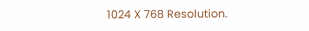1024 X 768 Resolution.